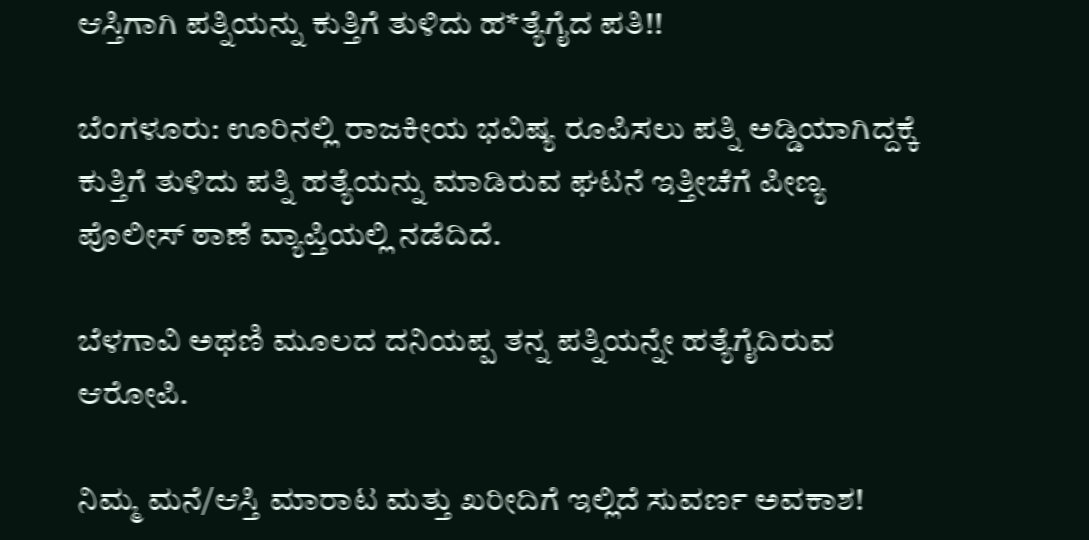ಆಸ್ತಿಗಾಗಿ ಪತ್ನಿಯನ್ನು ಕುತ್ತಿಗೆ ತುಳಿದು ಹ*ತ್ಯೆಗೈದ ಪತಿ!!

ಬೆಂಗಳೂರು: ಊರಿನಲ್ಲಿ ರಾಜಕೀಯ ಭವಿಷ್ಯ ರೂಪಿಸಲು ಪತ್ನಿ ಅಡ್ಡಿಯಾಗಿದ್ದಕ್ಕೆ ಕುತ್ತಿಗೆ ತುಳಿದು ಪತ್ನಿ ಹತ್ಯೆಯನ್ನು ಮಾಡಿರುವ ಘಟನೆ ಇತ್ತೀಚೆಗೆ ಪೀಣ್ಯ ಪೊಲೀಸ್‌ ಠಾಣೆ ವ್ಯಾಪ್ತಿಯಲ್ಲಿ ನಡೆದಿದೆ.

ಬೆಳಗಾವಿ ಅಥಣಿ ಮೂಲದ ದನಿಯಪ್ಪ ತನ್ನ ಪತ್ನಿಯನ್ನೇ ಹತ್ಯೆಗೈದಿರುವ ಆರೋಪಿ.

ನಿಮ್ಮ ಮನೆ/ಆಸ್ತಿ ಮಾರಾಟ ಮತ್ತು ಖರೀದಿಗೆ ಇಲ್ಲಿದೆ ಸುವರ್ಣ ಅವಕಾಶ!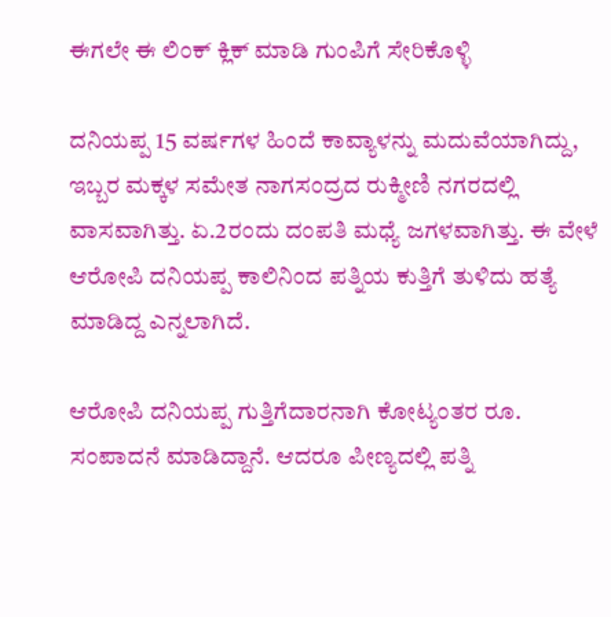ಈಗಲೇ ಈ ಲಿಂಕ್ ಕ್ಲಿಕ್ ಮಾಡಿ ಗುಂಪಿಗೆ ಸೇರಿಕೊಳ್ಳಿ

ದನಿಯಪ್ಪ 15 ವರ್ಷಗಳ ಹಿಂದೆ ಕಾವ್ಯಾಳನ್ನು ಮದುವೆಯಾಗಿದ್ದು, ಇಬ್ಬರ ಮಕ್ಕಳ ಸಮೇತ ನಾಗಸಂದ್ರದ ರುಕ್ಮೀಣಿ ನಗರದಲ್ಲಿ ವಾಸವಾಗಿತ್ತು. ಏ.2ರಂದು ದಂಪತಿ ಮಧ್ಯೆ ಜಗಳವಾಗಿತ್ತು. ಈ ವೇಳೆ ಆರೋಪಿ ದನಿಯಪ್ಪ ಕಾಲಿನಿಂದ ಪತ್ನಿಯ ಕುತ್ತಿಗೆ ತುಳಿದು ಹತ್ಯೆ ಮಾಡಿದ್ದ ಎನ್ನಲಾಗಿದೆ.

ಆರೋಪಿ ದನಿಯಪ್ಪ ಗುತ್ತಿಗೆದಾರನಾಗಿ ಕೋಟ್ಯಂತರ ರೂ. ಸಂಪಾದನೆ ಮಾಡಿದ್ದಾನೆ. ಆದರೂ ಪೀಣ್ಯದಲ್ಲಿ ಪತ್ನಿ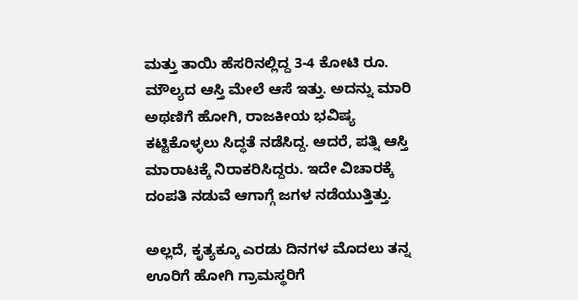ಮತ್ತು ತಾಯಿ ಹೆಸರಿನಲ್ಲಿದ್ದ 3-4 ಕೋಟಿ ರೂ. ಮೌಲ್ಯದ ಆಸ್ತಿ ಮೇಲೆ ಆಸೆ ಇತ್ತು. ಅದನ್ನು ಮಾರಿ ಅಥಣಿಗೆ ಹೋಗಿ, ರಾಜಕೀಯ ಭವಿಷ್ಯ ಕಟ್ಟಿಕೊಳ್ಳಲು ಸಿದ್ಧತೆ ನಡೆಸಿದ್ದ. ಆದರೆ, ಪತ್ನಿ ಆಸ್ತಿ ಮಾರಾಟಕ್ಕೆ ನಿರಾಕರಿಸಿದ್ದರು. ಇದೇ ವಿಚಾರಕ್ಕೆ ದಂಪತಿ ನಡುವೆ ಆಗಾಗ್ಗೆ ಜಗಳ ನಡೆಯುತ್ತಿತ್ತು.

ಅಲ್ಲದೆ, ಕೃತ್ಯಕ್ಕೂ ಎರಡು ದಿನಗಳ ಮೊದಲು ತನ್ನ ಊರಿಗೆ ಹೋಗಿ ಗ್ರಾಮಸ್ಥರಿಗೆ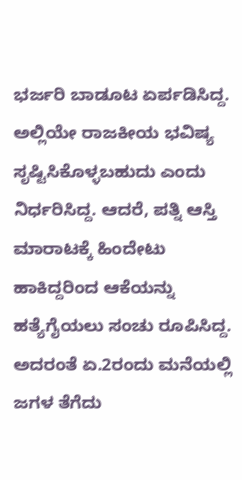ಭರ್ಜರಿ ಬಾಡೂಟ ಏರ್ಪಡಿಸಿದ್ದ. ಅಲ್ಲಿಯೇ ರಾಜಕೀಯ ಭವಿಷ್ಯ ಸೃಷ್ಟಿಸಿಕೊಳ್ಳಬಹುದು ಎಂದು ನಿರ್ಧರಿಸಿದ್ದ. ಆದರೆ, ಪತ್ನಿ ಆಸ್ತಿ ಮಾರಾಟಕ್ಕೆ ಹಿಂದೇಟು ಹಾಕಿದ್ದರಿಂದ ಆಕೆಯನ್ನು ಹತ್ಯೆಗೈಯಲು ಸಂಚು ರೂಪಿಸಿದ್ದ. ಅದರಂತೆ ಏ.2ರಂದು ಮನೆಯಲ್ಲಿ ಜಗಳ ತೆಗೆದು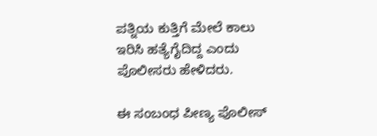ಪತ್ನಿಯ ಕುತ್ತಿಗೆ ಮೇಲೆ ಕಾಲು ಇರಿಸಿ ಹತ್ಯೆಗೈದಿದ್ದ ಎಂದು ಪೊಲೀಸರು ಹೇಳಿದರು.

ಈ ಸಂಬಂಧ ಪೀಣ್ಯ ಪೊಲೀಸ್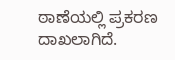ಠಾಣೆಯಲ್ಲಿ ಪ್ರಕರಣ ದಾಖಲಾಗಿದೆ.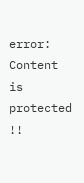error: Content is protected !!